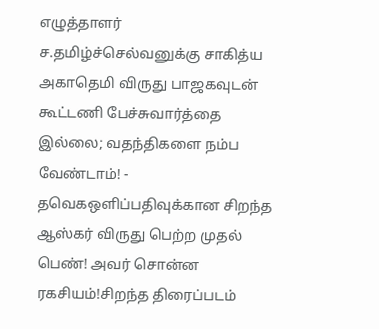எழுத்தாளர் ச.தமிழ்ச்செல்வனுக்கு சாகித்ய அகாதெமி விருது பாஜகவுடன் கூட்டணி பேச்சுவார்த்தை இல்லை; வதந்திகளை நம்ப வேண்டாம்! - தவெகஒளிப்பதிவுக்கான சிறந்த ஆஸ்கர் விருது பெற்ற முதல் பெண்! அவர் சொன்ன ரகசியம்!சிறந்த திரைப்படம்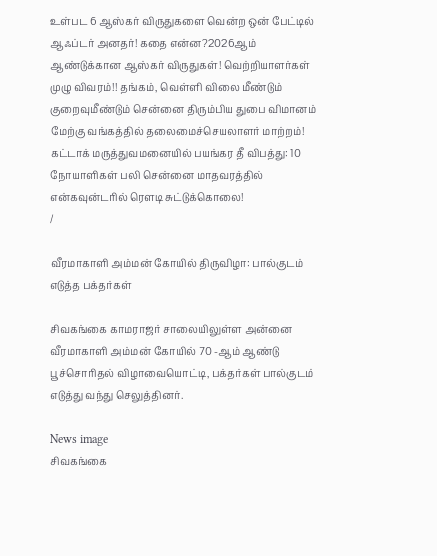உள்பட 6 ஆஸ்கர் விருதுகளை வென்ற ஒன் பேட்டில் ஆஃப்டர் அனதர்! கதை என்ன?2026ஆம் ஆண்டுக்கான ஆஸ்கர் விருதுகள்! வெற்றியாளர்கள் முழு விவரம்!! தங்கம், வெள்ளி விலை மீண்டும் குறைவுமீண்டும் சென்னை திரும்பிய துபை விமானம் மேற்கு வங்கத்தில் தலைமைச்செயலாளர் மாற்றம்! கட்டாக் மருத்துவமனையில் பயங்கர தீ விபத்து: 10 நோயாளிகள் பலி சென்னை மாதவரத்தில் என்கவுன்டரில் ரௌடி சுட்டுக்கொலை!
/

வீரமாகாளி அம்மன் கோயில் திருவிழா: பால்குடம் எடுத்த பக்தர்கள்

சிவகங்கை காமராஜர் சாலையிலுள்ள அன்னை வீரமாகாளி அம்மன் கோயில் 70 -ஆம் ஆண்டு பூச்சொரிதல் விழாவையொட்டி, பக்தர்கள் பால்குடம் எடுத்து வந்து செலுத்தினர்.

News image
சிவகங்கை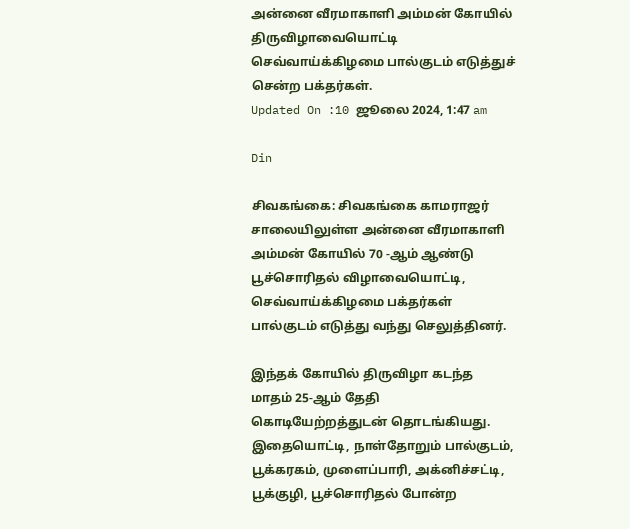அன்னை வீரமாகாளி அம்மன் கோயில் திருவிழாவையொட்டி செவ்வாய்க்கிழமை பால்குடம் எடுத்துச் சென்ற பக்தர்கள்.
Updated On :10 ஜூலை 2024, 1:47 am

Din

சிவகங்கை: சிவகங்கை காமராஜர் சாலையிலுள்ள அன்னை வீரமாகாளி அம்மன் கோயில் 70 -ஆம் ஆண்டு பூச்சொரிதல் விழாவையொட்டி, செவ்வாய்க்கிழமை பக்தர்கள் பால்குடம் எடுத்து வந்து செலுத்தினர்.

இந்தக் கோயில் திருவிழா கடந்த மாதம் 25-ஆம் தேதி கொடியேற்றத்துடன் தொடங்கியது. இதையொட்டி, நாள்தோறும் பால்குடம், பூக்கரகம், முளைப்பாரி, அக்னிச்சட்டி, பூக்குழி, பூச்சொரிதல் போன்ற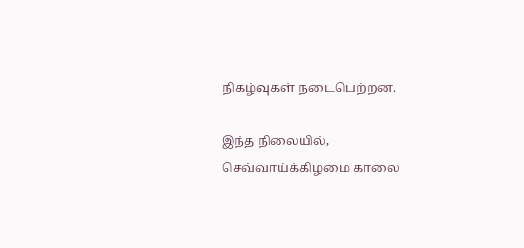நிகழ்வுகள் நடைபெற்றன.

இந்த நிலையில், செவ்வாய்க்கிழமை காலை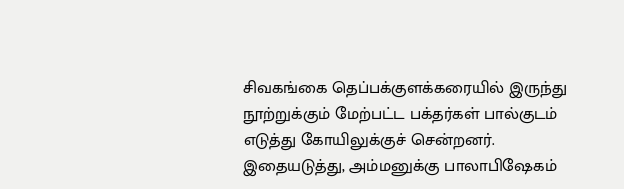சிவகங்கை தெப்பக்குளக்கரையில் இருந்து நூற்றுக்கும் மேற்பட்ட பக்தர்கள் பால்குடம் எடுத்து கோயிலுக்குச் சென்றனர். இதையடுத்து, அம்மனுக்கு பாலாபிஷேகம்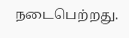நடைபெற்றது.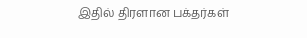இதில் திரளான பக்தர்கள்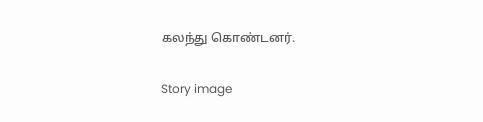கலந்து கொண்டனர்.

Story image